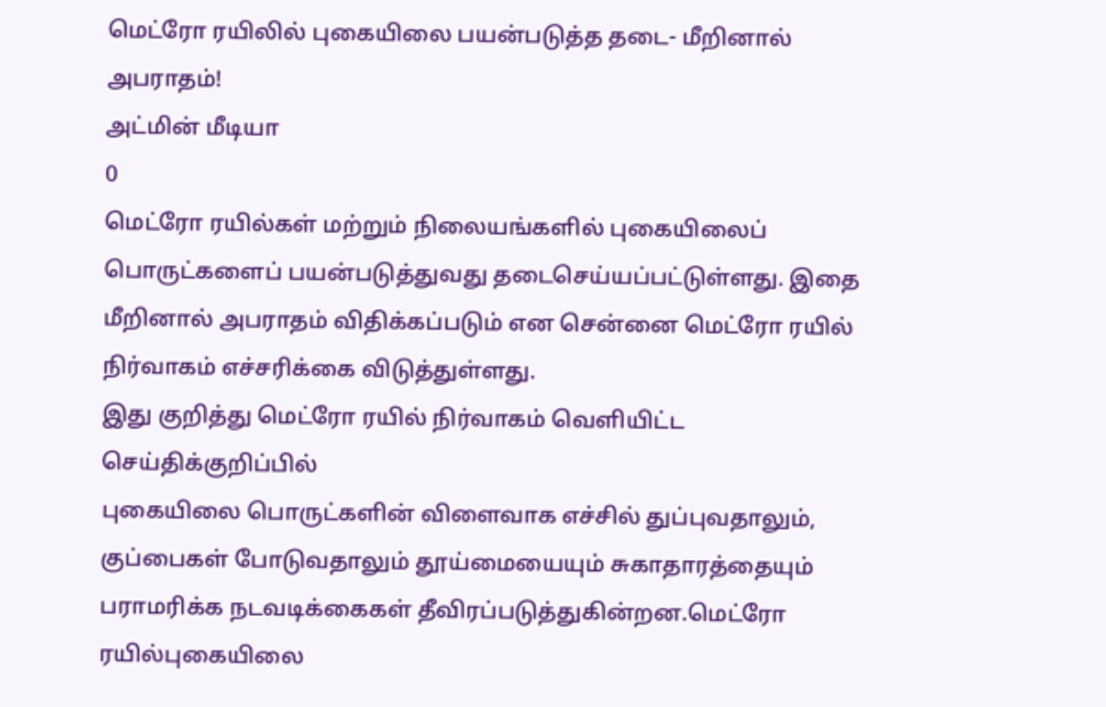மெட்ரோ ரயிலில் புகையிலை பயன்படுத்த தடை- மீறினால் அபராதம்!
அட்மின் மீடியா
0
மெட்ரோ ரயில்கள் மற்றும் நிலையங்களில் புகையிலைப் பொருட்களைப் பயன்படுத்துவது தடைசெய்யப்பட்டுள்ளது. இதை மீறினால் அபராதம் விதிக்கப்படும் என சென்னை மெட்ரோ ரயில் நிர்வாகம் எச்சரிக்கை விடுத்துள்ளது.
இது குறித்து மெட்ரோ ரயில் நிர்வாகம் வெளியிட்ட செய்திக்குறிப்பில்
புகையிலை பொருட்களின் விளைவாக எச்சில் துப்புவதாலும், குப்பைகள் போடுவதாலும் தூய்மையையும் சுகாதாரத்தையும் பராமரிக்க நடவடிக்கைகள் தீவிரப்படுத்துகின்றன.மெட்ரோ ரயில்புகையிலை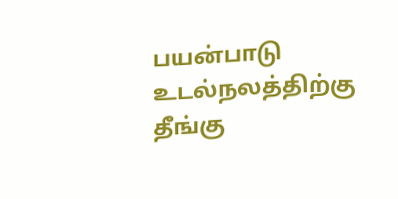பயன்பாடு உடல்நலத்திற்கு தீங்கு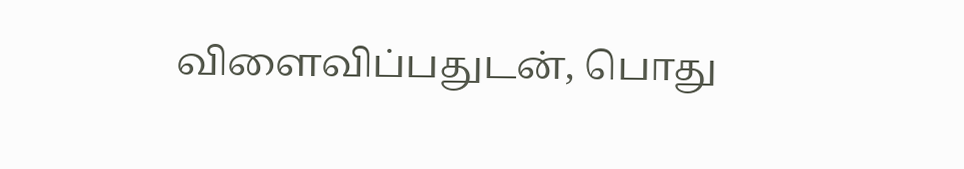விளைவிப்பதுடன், பொது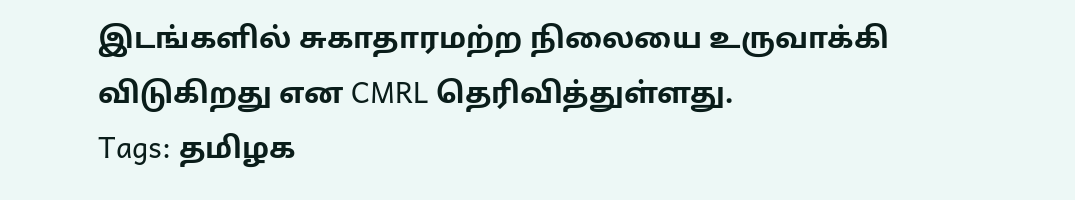இடங்களில் சுகாதாரமற்ற நிலையை உருவாக்கி விடுகிறது என CMRL தெரிவித்துள்ளது.
Tags: தமிழக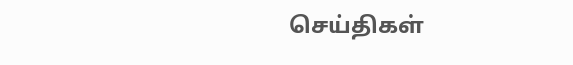செய்திகள்